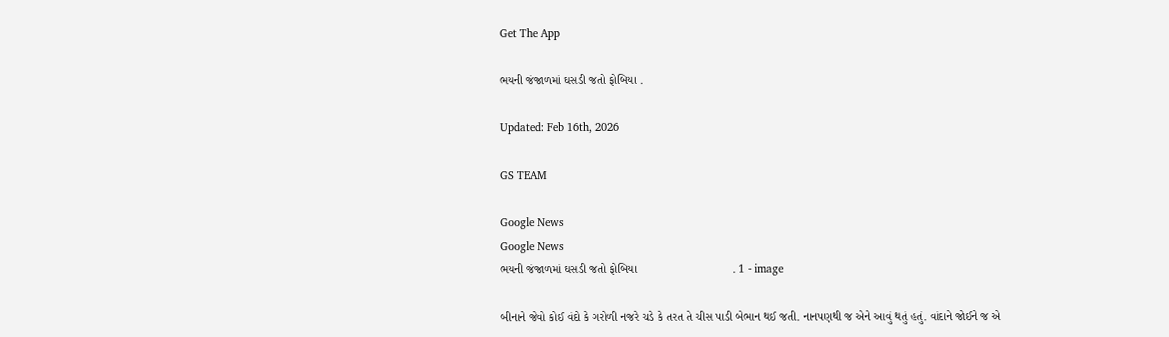Get The App

ભયની જંજાળમાં ઘસડી જતો ફોબિયા .

Updated: Feb 16th, 2026

GS TEAM

Google News
Google News
ભયની જંજાળમાં ઘસડી જતો ફોબિયા                             . 1 - image

બીનાને જેવો કોઈ વંદો કે ગરોળી નજરે ચડે કે તરત તે ચીસ પાડી બેભાન થઈ જતી. નાનપણથી જ એને આવું થતું હતું. વાંદાને જોઈને જ એ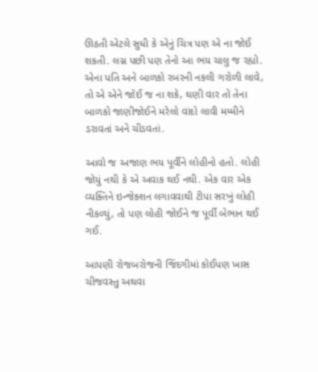ઊઠતી એટલે સુધી કે એનું ચિત્ર પણ એ ના જોઈ શકતી. લગ્ન પછી પણ તેનો આ ભય ચાલુ જ રહ્યો. એના પતિ અને બાળકો રબરની નકલી ગરોળી લાવે, તો એ એને જોઈ જ ના શકે, ઘણી વાર તો તેના બાળકો જાણીજોઈને મરેલો વાંદો લાવી મમ્મીને ડરાવતાં અને ચીડવતાં.

આવો જ અજાણ ભય પૂર્વીને લોહીનો હતો. લોહી જોયું નથી કે એ અવાક થઈ નથી. એક વાર એક વ્યક્તિને ઇન્જેક્શન લગાવવાથી ટીપા સરખું લોહી નીકળ્યું, તો પણ લોહી જોઈને જ પૂર્વી બેભાન થઈ ગઈ.

આપણી રોજબરોજની જિંદગીમાં કોઈપણ ખાસ ચીજવસ્તુ અથવા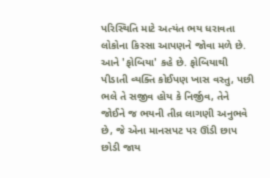પરિસ્થિતિ માટે અત્યંત ભય ધરાવતા લોકોના કિસ્સા આપણને જોવા મળે છે. આને 'ફોબિયા' કહે છે. ફોબિયાથી પીડાતી વ્યક્તિ કોઈપણ ખાસ વસ્તુ, પછી ભલે તે સજીવ હોય કે નિર્જીવ, તેને જોઈને જ ભયની તીવ્ર લાગણી અનુભવે છે, જે એના માનસપટ પર ઊંડી છાપ છોડી જાય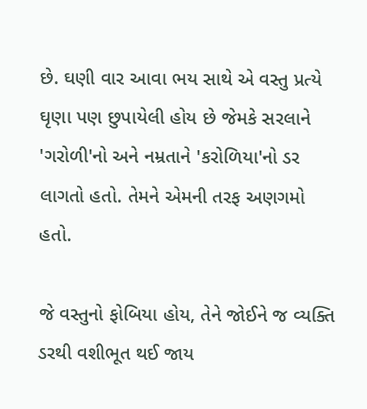છે. ઘણી વાર આવા ભય સાથે એ વસ્તુ પ્રત્યે ઘૃણા પણ છુપાયેલી હોય છે જેમકે સરલાને 'ગરોળી'નો અને નમ્રતાને 'કરોળિયા'નો ડર લાગતો હતો. તેમને એમની તરફ અણગમો હતો.

જે વસ્તુનો ફોબિયા હોય, તેને જોઈને જ વ્યક્તિ ડરથી વશીભૂત થઈ જાય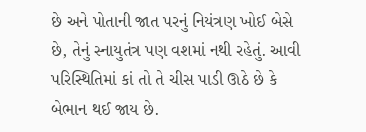છે અને પોતાની જાત પરનું નિયંત્રણ ખોઈ બેસે છે, તેનું સ્નાયુતંત્ર પણ વશમાં નથી રહેતું. આવી પરિસ્થિતિમાં કાં તો તે ચીસ પાડી ઊઠે છે કે બેભાન થઈ જાય છે.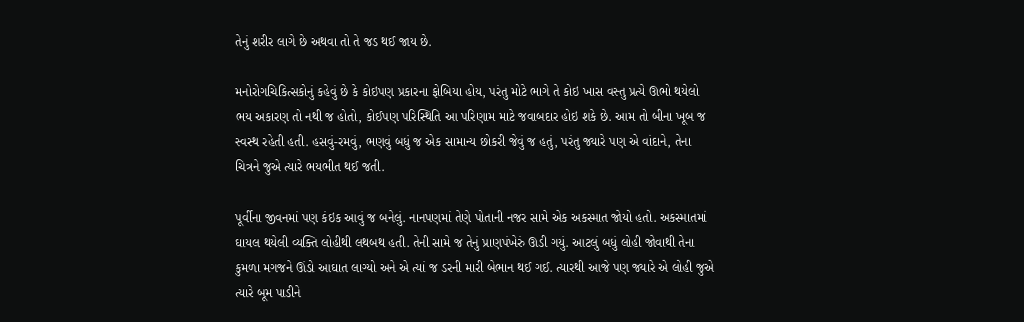તેનું શરીર લાગે છે અથવા તો તે જડ થઈ જાય છે.

મનોરોગચિકિત્સકોનું કહેવું છે કે કોઇપણ પ્રકારના ફોબિયા હોય, પરંતુ મોટે ભાગે તે કોઇ ખાસ વસ્તુ પ્રત્યે ઊભો થયેલો ભય અકારણ તો નથી જ હોતો, કોઈપણ પરિસ્થિતિ આ પરિણામ માટે જવાબદાર હોઇ શકે છે. આમ તો બીના ખૂબ જ સ્વસ્થ રહેતી હતી. હસવું-રમવું, ભણવું બધું જ એક સામાન્ય છોકરી જેવું જ હતું, પરંતુ જ્યારે પણ એ વાંદાને, તેના ચિત્રને જુએ ત્યારે ભયભીત થઈ જતી.

પૂર્વીના જીવનમાં પણ કંઇક આવું જ બનેલું. નાનપણમાં તેણે પોતાની નજર સામે એક અકસ્માત જોયો હતો. અકસ્માતમાં ઘાયલ થયેલી વ્યક્તિ લોહીથી લથબથ હતી. તેની સામે જ તેનું પ્રાણપંખેરું ઊડી ગયું. આટલું બધું લોહી જોવાથી તેના કુમળા મગજને ઊંડો આઘાત લાગ્યો અને એ ત્યાં જ ડરની મારી બેભાન થઈ ગઈ. ત્યારથી આજે પણ જ્યારે એ લોહી જુએ ત્યારે બૂમ પાડીને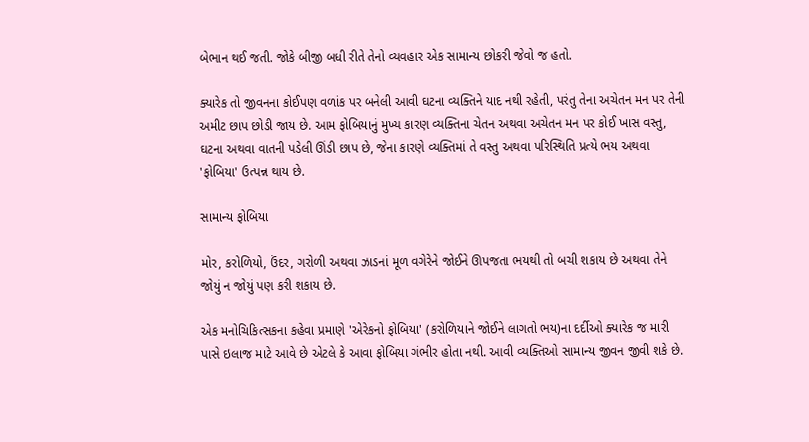બેભાન થઈ જતી. જોકે બીજી બધી રીતે તેનો વ્યવહાર એક સામાન્ય છોકરી જેવો જ હતો.

ક્યારેક તો જીવનના કોઈપણ વળાંક પર બનેલી આવી ઘટના વ્યક્તિને યાદ નથી રહેતી, પરંતુ તેના અચેતન મન પર તેની અમીટ છાપ છોડી જાય છે. આમ ફોબિયાનું મુખ્ય કારણ વ્યક્તિના ચેતન અથવા અચેતન મન પર કોઈ ખાસ વસ્તુ, ઘટના અથવા વાતની પડેલી ઊંડી છાપ છે, જેના કારણે વ્યક્તિમાં તે વસ્તુ અથવા પરિસ્થિતિ પ્રત્યે ભય અથવા 'ફોબિયા' ઉત્પન્ન થાય છે.

સામાન્ય ફોબિયા

મોર, કરોળિયો, ઉંદર, ગરોળી અથવા ઝાડનાં મૂળ વગેરેને જોઈને ઊપજતા ભયથી તો બચી શકાય છે અથવા તેને જોયું ન જોયું પણ કરી શકાય છે.

એક મનોચિકિત્સકના કહેવા પ્રમાણે 'એરેકનો ફોબિયા' (કરોળિયાને જોઈને લાગતો ભય)ના દર્દીઓ ક્યારેક જ મારી પાસે ઇલાજ માટે આવે છે એટલે કે આવા ફોબિયા ગંભીર હોતા નથી. આવી વ્યક્તિઓ સામાન્ય જીવન જીવી શકે છે.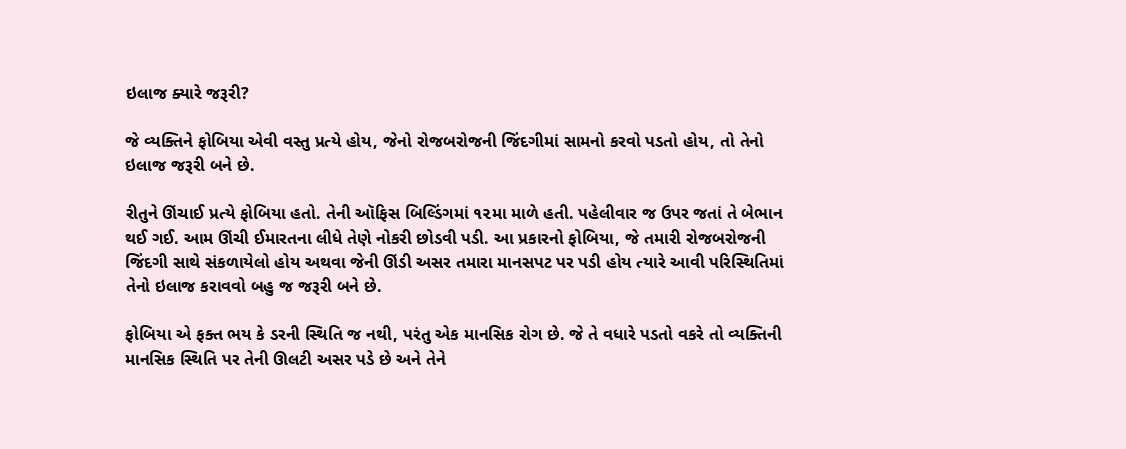ઇલાજ ક્યારે જરૂરી?

જે વ્યક્તિને ફોબિયા એવી વસ્તુ પ્રત્યે હોય, જેનો રોજબરોજની જિંદગીમાં સામનો કરવો પડતો હોય, તો તેનો ઇલાજ જરૂરી બને છે.

રીતુને ઊંચાઈ પ્રત્યે ફોબિયા હતો. તેની ઑફિસ બિલ્ડિંગમાં ૧૨મા માળે હતી. પહેલીવાર જ ઉપર જતાં તે બેભાન થઈ ગઈ. આમ ઊંચી ઈમારતના લીધે તેણે નોકરી છોડવી પડી. આ પ્રકારનો ફોબિયા, જે તમારી રોજબરોજની જિંદગી સાથે સંકળાયેલો હોય અથવા જેની ઊંડી અસર તમારા માનસપટ પર પડી હોય ત્યારે આવી પરિસ્થિતિમાં તેનો ઇલાજ કરાવવો બહુ જ જરૂરી બને છે.

ફોબિયા એ ફક્ત ભય કે ડરની સ્થિતિ જ નથી, પરંતુ એક માનસિક રોગ છે. જે તે વધારે પડતો વકરે તો વ્યક્તિની માનસિક સ્થિતિ પર તેની ઊલટી અસર પડે છે અને તેને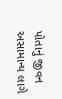પોતાનું જીવન અસામાન્ય લાગે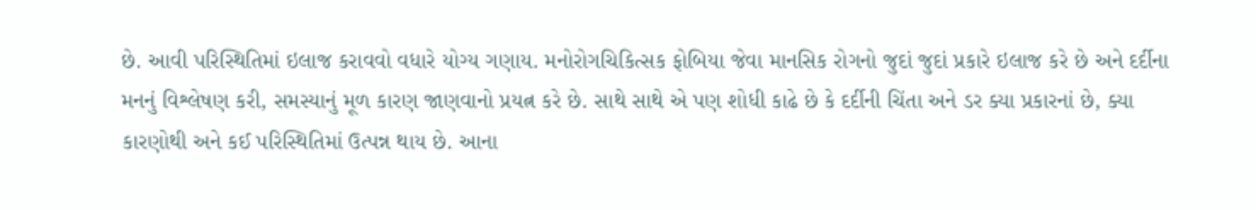છે. આવી પરિસ્થિતિમાં ઇલાજ કરાવવો વધારે યોગ્ય ગણાય. મનોરોગચિકિત્સક ફોબિયા જેવા માનસિક રોગનો જુદાં જુદાં પ્રકારે ઇલાજ કરે છે અને દર્દીના મનનું વિશ્લેષણ કરી, સમસ્યાનું મૂળ કારણ જાણવાનો પ્રયત્ન કરે છે. સાથે સાથે એ પણ શોધી કાઢે છે કે દર્દીની ચિંતા અને ડર ક્યા પ્રકારનાં છે, ક્યા કારણોથી અને કઈ પરિસ્થિતિમાં ઉત્પન્ન થાય છે. આના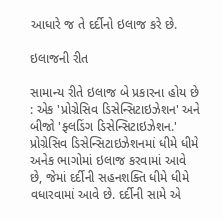આધારે જ તે દર્દીનો ઇલાજ કરે છે.

ઇલાજની રીત

સામાન્ય રીતે ઇલાજ બે પ્રકારના હોય છે : એક 'પ્રોગ્રેસિવ ડિસેન્સિટાઇઝેશન' અને બીજો 'ફ્લડિંગ ડિસેન્સિટાઇઝેશન.'  પ્રોગ્રેસિવ ડિસેન્સિટાઇઝેશનમાં ધીમે ધીમે અનેક ભાગોમાં ઇલાજ કરવામાં આવે છે, જેમાં દર્દીની સહનશક્તિ ધીમે ધીમે વધારવામાં આવે છે. દર્દીની સામે એ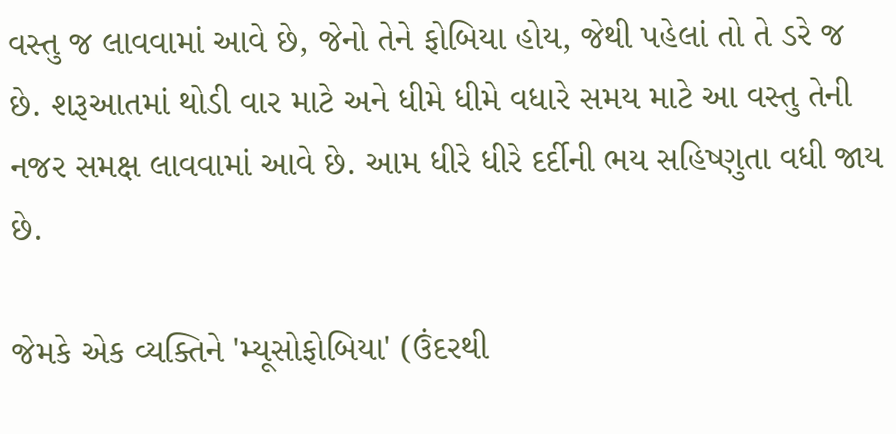વસ્તુ જ લાવવામાં આવે છે, જેનો તેને ફોબિયા હોય, જેથી પહેલાં તો તે ડરે જ છે. શરૂઆતમાં થોડી વાર માટે અને ધીમે ધીમે વધારે સમય માટે આ વસ્તુ તેની નજર સમક્ષ લાવવામાં આવે છે. આમ ધીરે ધીરે દર્દીની ભય સહિષ્ણુતા વધી જાય છે.

જેમકે એક વ્યક્તિને 'મ્યૂસોફોબિયા' (ઉંદરથી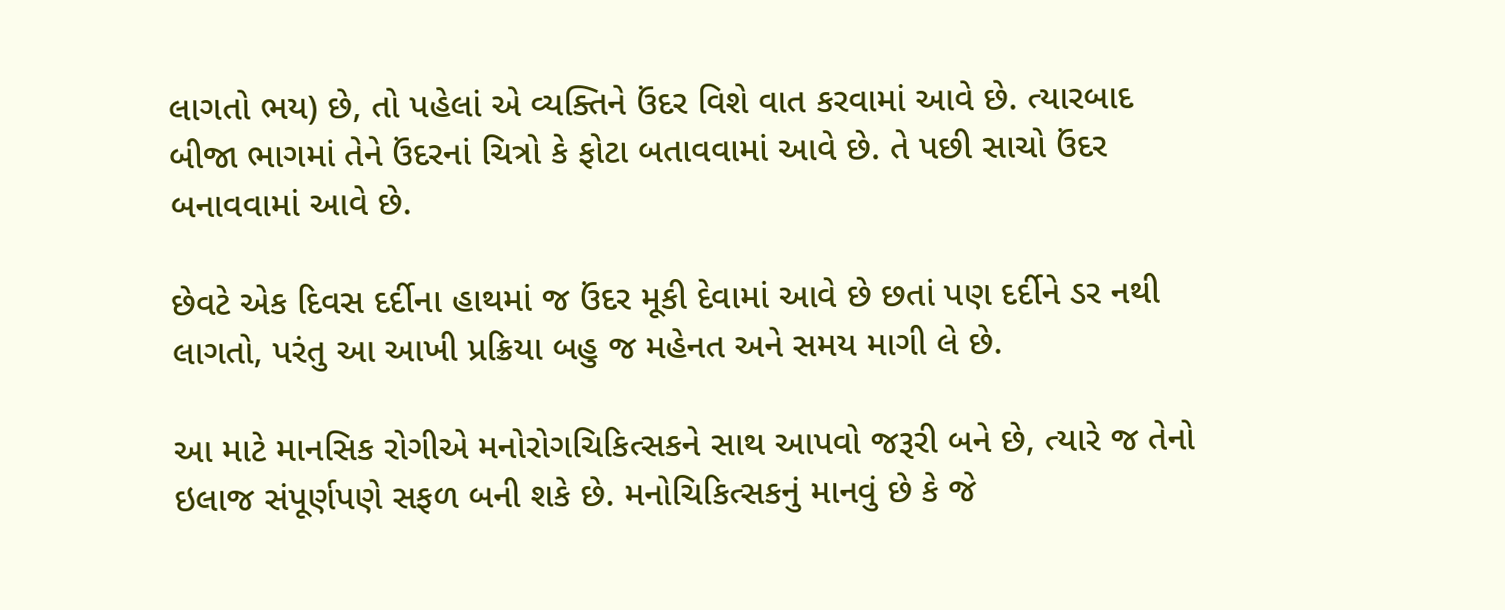લાગતો ભય) છે, તો પહેલાં એ વ્યક્તિને ઉંદર વિશે વાત કરવામાં આવે છે. ત્યારબાદ બીજા ભાગમાં તેને ઉંદરનાં ચિત્રો કે ફોટા બતાવવામાં આવે છે. તે પછી સાચો ઉંદર બનાવવામાં આવે છે.

છેવટે એક દિવસ દર્દીના હાથમાં જ ઉંદર મૂકી દેવામાં આવે છે છતાં પણ દર્દીને ડર નથી લાગતો, પરંતુ આ આખી પ્રક્રિયા બહુ જ મહેનત અને સમય માગી લે છે.

આ માટે માનસિક રોગીએ મનોરોગચિકિત્સકને સાથ આપવો જરૂરી બને છે, ત્યારે જ તેનો ઇલાજ સંપૂર્ણપણે સફળ બની શકે છે. મનોચિકિત્સકનું માનવું છે કે જે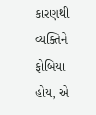કારણથી વ્યક્તિને ફોબિયા હોય, એ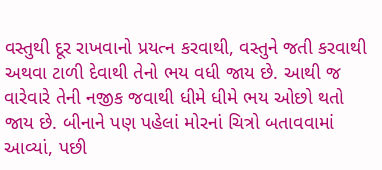વસ્તુથી દૂર રાખવાનો પ્રયત્ન કરવાથી, વસ્તુને જતી કરવાથી અથવા ટાળી દેવાથી તેનો ભય વધી જાય છે. આથી જ વારેવારે તેની નજીક જવાથી ધીમે ધીમે ભય ઓછો થતો જાય છે. બીનાને પણ પહેલાં મોરનાં ચિત્રો બતાવવામાં આવ્યાં, પછી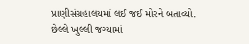પ્રાણીસંગ્રહાલયમાં લઈ જઈ મોરને બતાવ્યો. છેલ્લે ખુલ્લી જગ્યામાં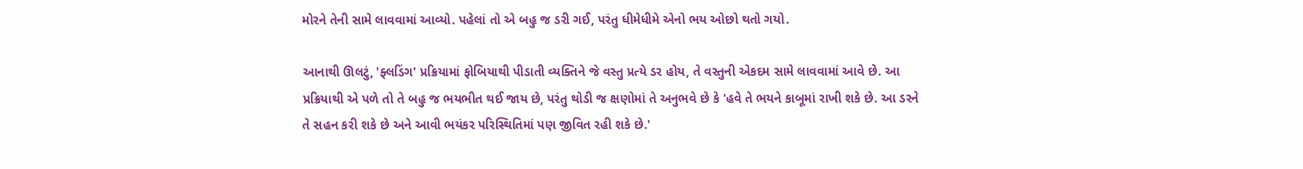મોરને તેની સામે લાવવામાં આવ્યો. પહેલાં તો એ બહુ જ ડરી ગઈ, પરંતુ ધીમેધીમે એનો ભય ઓછો થતો ગયો.

આનાથી ઊલટું, 'ફ્લડિંગ' પ્રક્રિયામાં ફોબિયાથી પીડાતી વ્યક્તિને જે વસ્તુ પ્રત્યે ડર હોય, તે વસ્તુની એકદમ સામે લાવવામાં આવે છે. આ પ્રક્રિયાથી એ પળે તો તે બહુ જ ભયભીત થઈ જાય છે, પરંતુ થોડી જ ક્ષણોમાં તે અનુભવે છે કે 'હવે તે ભયને કાબૂમાં રાખી શકે છે. આ ડરને તે સહન કરી શકે છે અને આવી ભયંકર પરિસ્થિતિમાં પણ જીવિત રહી શકે છે.'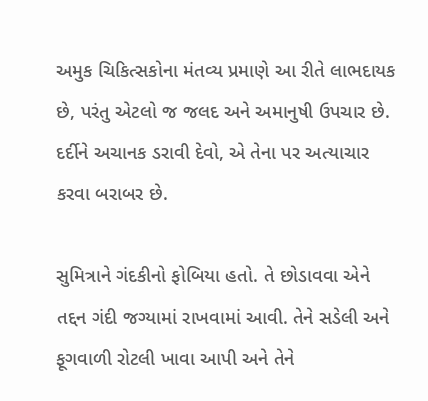અમુક ચિકિત્સકોના મંતવ્ય પ્રમાણે આ રીતે લાભદાયક છે, પરંતુ એટલો જ જલદ અને અમાનુષી ઉપચાર છે. દર્દીને અચાનક ડરાવી દેવો, એ તેના પર અત્યાચાર કરવા બરાબર છે.

સુમિત્રાને ગંદકીનો ફોબિયા હતો. તે છોડાવવા એને તદ્દન ગંદી જગ્યામાં રાખવામાં આવી. તેને સડેલી અને ફૂગવાળી રોટલી ખાવા આપી અને તેને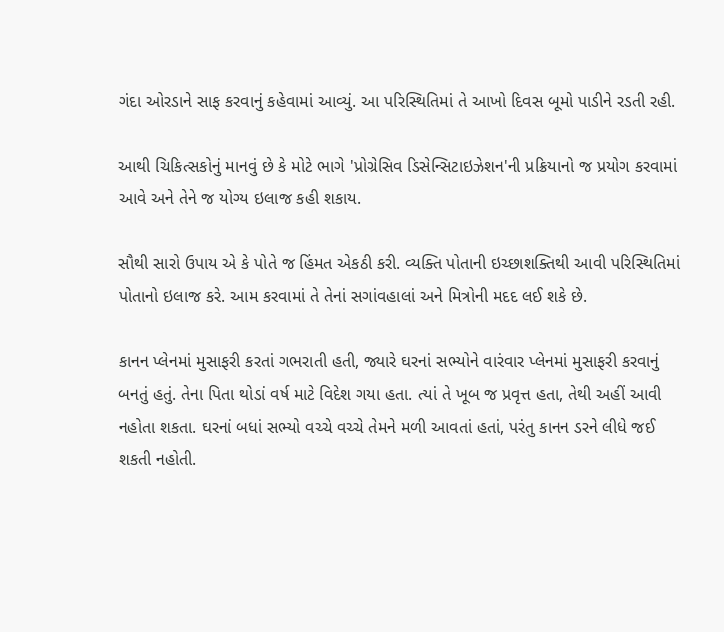ગંદા ઓરડાને સાફ કરવાનું કહેવામાં આવ્યું. આ પરિસ્થિતિમાં તે આખો દિવસ બૂમો પાડીને રડતી રહી.

આથી ચિકિત્સકોનું માનવું છે કે મોટે ભાગે 'પ્રોગ્રેસિવ ડિસેન્સિટાઇઝેશન'ની પ્રક્રિયાનો જ પ્રયોગ કરવામાં આવે અને તેને જ યોગ્ય ઇલાજ કહી શકાય.

સૌથી સારો ઉપાય એ કે પોતે જ હિંમત એકઠી કરી. વ્યક્તિ પોતાની ઇચ્છાશક્તિથી આવી પરિસ્થિતિમાં પોતાનો ઇલાજ કરે. આમ કરવામાં તે તેનાં સગાંવહાલાં અને મિત્રોની મદદ લઈ શકે છે.

કાનન પ્લેનમાં મુસાફરી કરતાં ગભરાતી હતી, જ્યારે ઘરનાં સભ્યોને વારંવાર પ્લેનમાં મુસાફરી કરવાનું બનતું હતું. તેના પિતા થોડાં વર્ષ માટે વિદેશ ગયા હતા. ત્યાં તે ખૂબ જ પ્રવૃત્ત હતા, તેથી અહીં આવી નહોતા શકતા. ઘરનાં બધાં સભ્યો વચ્ચે વચ્ચે તેમને મળી આવતાં હતાં, પરંતુ કાનન ડરને લીધે જઈ શકતી નહોતી.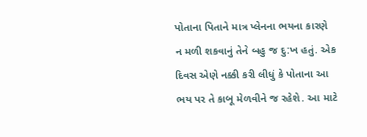પોતાના પિતાને માત્ર પ્લેનના ભયના કારણે ન મળી શકવાનું તેને બહુ જ દુ:ખ હતું. એક દિવસ એણે નક્કી કરી લીધું કે પોતાના આ ભય પર તે કાબૂ મેળવીને જ રહેશે. આ માટે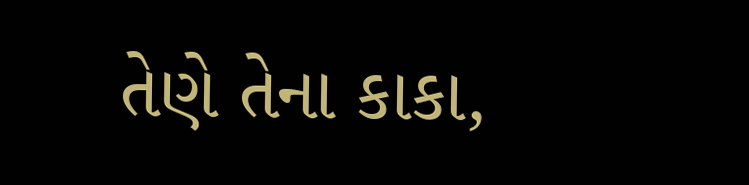તેણે તેના કાકા,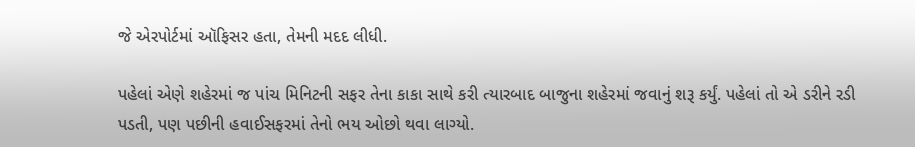જે એરપોર્ટમાં ઑફિસર હતા, તેમની મદદ લીધી.

પહેલાં એણે શહેરમાં જ પાંચ મિનિટની સફર તેના કાકા સાથે કરી ત્યારબાદ બાજુના શહેરમાં જવાનું શરૂ કર્યું. પહેલાં તો એ ડરીને રડી પડતી, પણ પછીની હવાઈસફરમાં તેનો ભય ઓછો થવા લાગ્યો.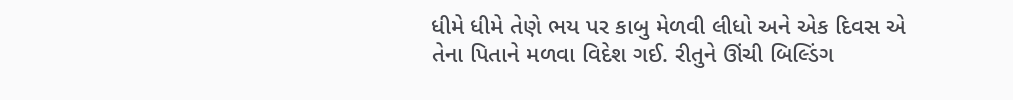ધીમે ધીમે તેણે ભય પર કાબુ મેળવી લીધો અને એક દિવસ એ તેના પિતાને મળવા વિદેશ ગઈ. રીતુને ઊંચી બિલ્ડિંગ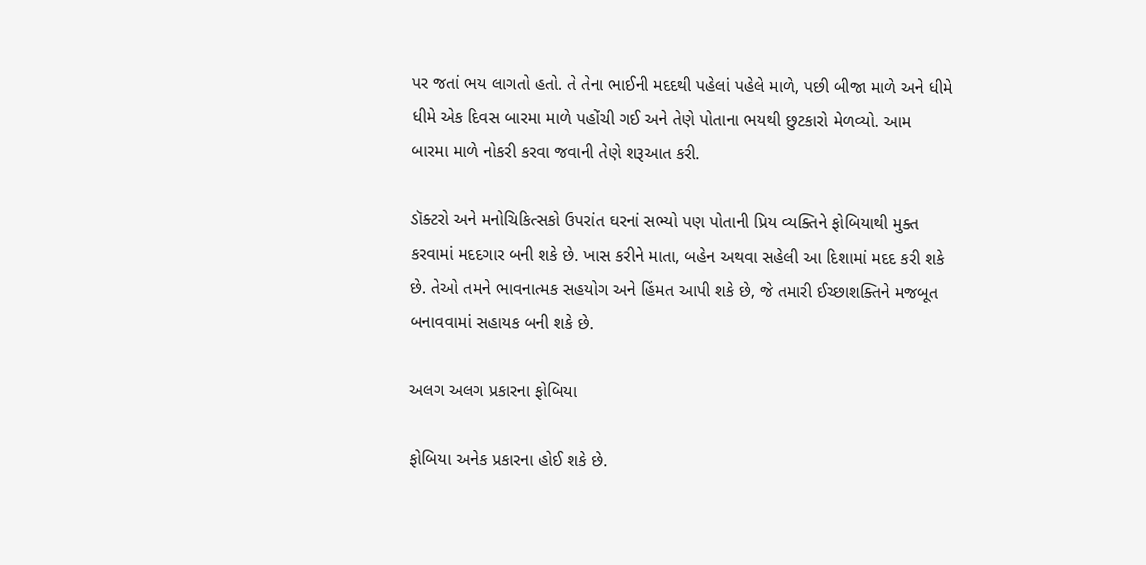પર જતાં ભય લાગતો હતો. તે તેના ભાઈની મદદથી પહેલાં પહેલે માળે, પછી બીજા માળે અને ધીમે ધીમે એક દિવસ બારમા માળે પહોંચી ગઈ અને તેણે પોતાના ભયથી છુટકારો મેળવ્યો. આમ બારમા માળે નોકરી કરવા જવાની તેણે શરૂઆત કરી.

ડૉક્ટરો અને મનોચિકિત્સકો ઉપરાંત ઘરનાં સભ્યો પણ પોતાની પ્રિય વ્યક્તિને ફોબિયાથી મુક્ત કરવામાં મદદગાર બની શકે છે. ખાસ કરીને માતા, બહેન અથવા સહેલી આ દિશામાં મદદ કરી શકે છે. તેઓ તમને ભાવનાત્મક સહયોગ અને હિંમત આપી શકે છે, જે તમારી ઈચ્છાશક્તિને મજબૂત બનાવવામાં સહાયક બની શકે છે.

અલગ અલગ પ્રકારના ફોબિયા

ફોબિયા અનેક પ્રકારના હોઈ શકે છે.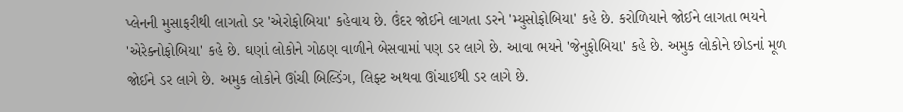પ્લેનની મુસાફરીથી લાગતો ડર 'એરોફોબિયા' કહેવાય છે. ઉંદર જોઈને લાગતા ડરને 'મ્યુસોફોબિયા' કહે છે. કરોળિયાને જોઈને લાગતા ભયને 'એરેક્નોફોબિયા' કહે છે. ઘણાં લોકોને ગોઠણ વાળીને બેસવામાં પણ ડર લાગે છે. આવા ભયને 'જેનુફોબિયા' કહે છે. અમુક લોકોને છોડનાં મૂળ જોઈને ડર લાગે છે. અમુક લોકોને ઊંચી બિલ્ડિંગ, લિફ્ટ અથવા ઊંચાઈથી ડર લાગે છે.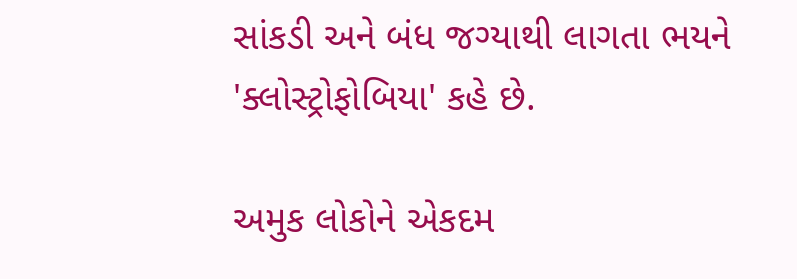સાંકડી અને બંધ જગ્યાથી લાગતા ભયને 'ક્લોસ્ટ્રોફોબિયા' કહે છે.

અમુક લોકોને એકદમ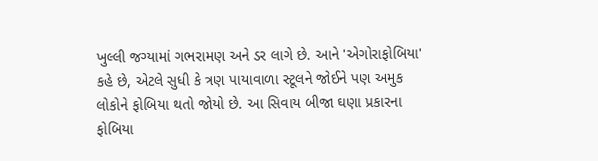ખુલ્લી જગ્યામાં ગભરામણ અને ડર લાગે છે. આને 'એગોરાફોબિયા' કહે છે, એટલે સુધી કે ત્રણ પાયાવાળા સ્ટૂલને જોઈને પણ અમુક લોકોને ફોબિયા થતો જોયો છે. આ સિવાય બીજા ઘણા પ્રકારના ફોબિયા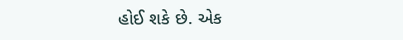હોઈ શકે છે. એક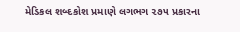મેડિકલ શબ્દકોશ પ્રમાણે લગભગ ૨૭૫ પ્રકારના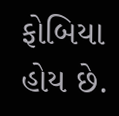ફોબિયા હોય છે.